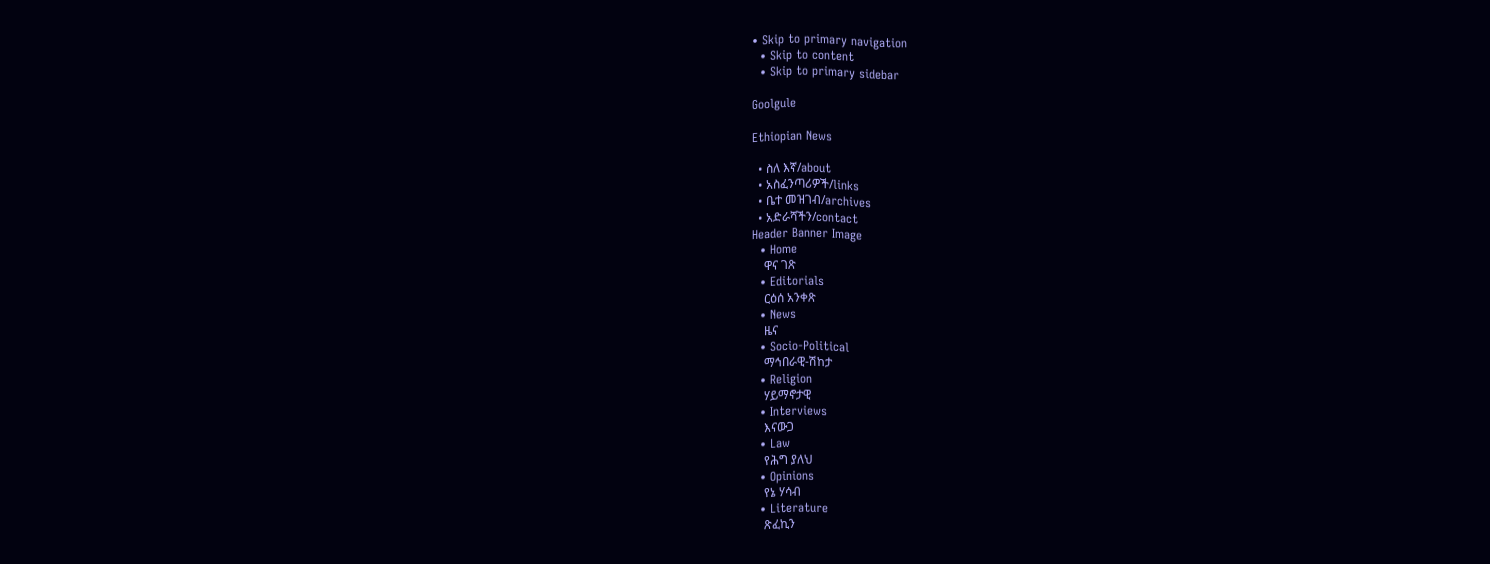• Skip to primary navigation
  • Skip to content
  • Skip to primary sidebar

Goolgule

Ethiopian News

  • ስለ እኛ/about
  • አስፈንጣሪዎች/links
  • ቤተ መዝገብ/archives
  • አድራሻችን/contact
Header Banner Image
  • Home
    ዋና ገጽ
  • Editorials
    ርዕሰ አንቀጽ
  • News
    ዜና
  • Socio-Political
    ማኅበራዊ-ሽከታ
  • Religion
    ሃይማኖታዊ
  • Interviews
    እናውጋ
  • Law
    የሕግ ያለህ
  • Opinions
    የኔ ሃሳብ
  • Literature
    ጽፈኪን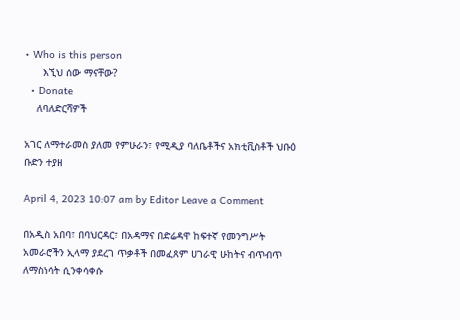• Who is this person
      እኚህ ሰው ማናቸው?
  • Donate
    ለባለድርሻዎች

አገር ለማተራመስ ያለመ የምሁራን፣ የሚዲያ ባለቤቶችና አክቲቪስቶች ህቡዕ ቡድን ተያዘ

April 4, 2023 10:07 am by Editor Leave a Comment

በአዲስ አበባ፣ በባህርዳር፣ በአዳማና በድሬዳዋ ከፍተኛ የመንግሥት አመራሮችን ኢላማ ያደረገ ጥቃቶች በመፈጸም ሀገራዊ ሁከትና ብጥብጥ ለማስነሳት ሲንቀሳቀሱ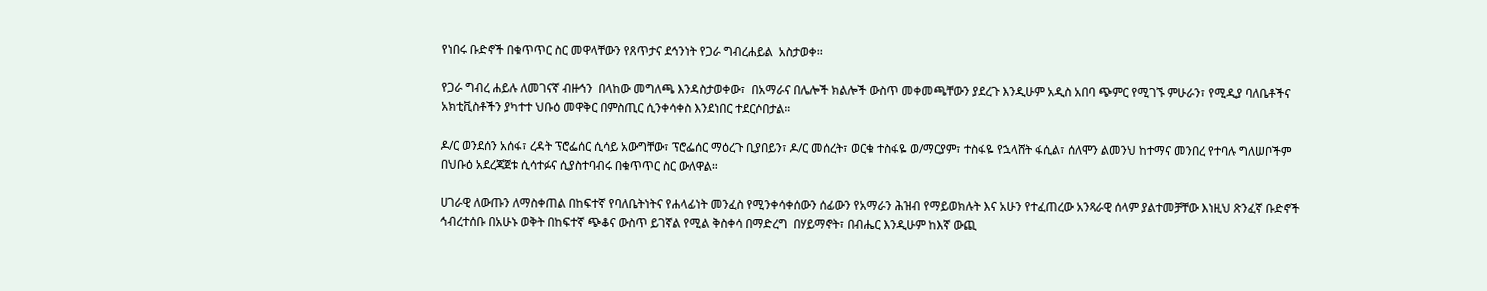የነበሩ ቡድኖች በቁጥጥር ስር መዋላቸውን የጸጥታና ደኅንነት የጋራ ግብረሐይል  አስታወቀ፡፡

የጋራ ግብረ ሐይሉ ለመገናኛ ብዙኅን  በላከው መግለጫ እንዳስታወቀው፣  በአማራና በሌሎች ክልሎች ውስጥ መቀመጫቸውን ያደረጉ እንዲሁም አዲስ አበባ ጭምር የሚገኙ ምሁራን፣ የሚዲያ ባለቤቶችና አክቲቪስቶችን ያካተተ ህቡዕ መዋቅር በምስጢር ሲንቀሳቀስ እንደነበር ተደርሶበታል።

ዶ/ር ወንደሰን አሰፋ፣ ረዳት ፕሮፌሰር ሲሳይ አውግቸው፣ ፕሮፌሰር ማዕረጉ ቢያበይን፣ ዶ/ር መሰረት፣ ወርቁ ተስፋዬ ወ/ማርያም፣ ተስፋዬ የኋላሸት ፋሲል፣ ሰለሞን ልመንህ ከተማና መንበረ የተባሉ ግለሠቦችም በህቡዕ አደረጃጀቱ ሲሳተፉና ሲያስተባብሩ በቁጥጥር ስር ውለዋል።

ሀገራዊ ለውጡን ለማስቀጠል በከፍተኛ የባለቤትነትና የሐላፊነት መንፈስ የሚንቀሳቀሰውን ሰፊውን የአማራን ሕዝብ የማይወክሉት እና አሁን የተፈጠረው አንጻራዊ ሰላም ያልተመቻቸው እነዚህ ጽንፈኛ ቡድኖች ኅብረተሰቡ በአሁኑ ወቅት በከፍተኛ ጭቆና ውስጥ ይገኛል የሚል ቅስቀሳ በማድረግ  በሃይማኖት፣ በብሔር እንዲሁም ከእኛ ውጪ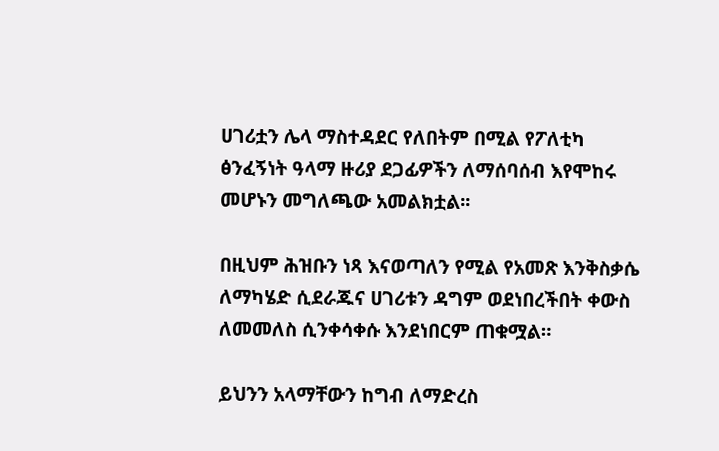ሀገሪቷን ሌላ ማስተዳደር የለበትም በሚል የፖለቲካ ፅንፈኝነት ዓላማ ዙሪያ ደጋፊዎችን ለማሰባሰብ እየሞከሩ መሆኑን መግለጫው አመልክቷል፡፡

በዚህም ሕዝቡን ነጻ እናወጣለን የሚል የአመጽ እንቅስቃሴ ለማካሄድ ሲደራጁና ሀገሪቱን ዳግም ወደነበረችበት ቀውስ ለመመለስ ሲንቀሳቀሱ እንደነበርም ጠቁሟል።

ይህንን አላማቸውን ከግብ ለማድረስ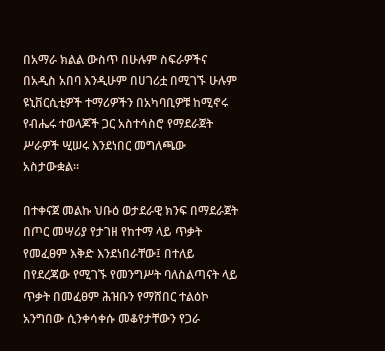በአማራ ክልል ውስጥ በሁሉም ስፍራዎችና በአዲስ አበባ እንዲሁም በሀገሪቷ በሚገኙ ሁሉም ዩኒቨርሲቲዎች ተማሪዎችን በአካባቢዎቹ ከሚኖሩ የብሔሩ ተወላጆች ጋር አስተሳስሮ የማደራጀት ሥራዎች ሢሠሩ እንደነበር መግለጫው አስታውቋል።

በተቀናጀ መልኩ ህቡዕ ወታደራዊ ክንፍ በማደራጀት በጦር መሣሪያ የታገዘ የከተማ ላይ ጥቃት የመፈፀም እቅድ እንደነበራቸው፤ በተለይ በየደረጃው የሚገኙ የመንግሥት ባለስልጣናት ላይ ጥቃት በመፈፀም ሕዝቡን የማሸበር ተልዕኮ አንግበው ሲንቀሳቀሱ መቆየታቸውን የጋራ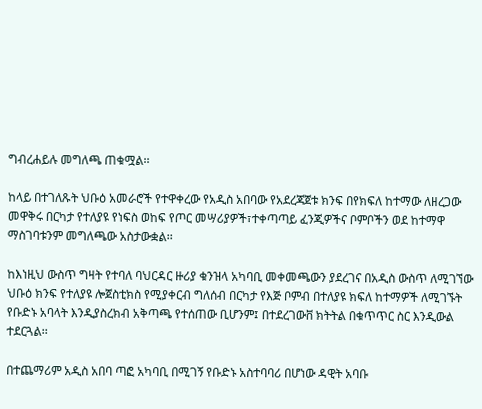ግብረሐይሉ መግለጫ ጠቁሟል፡፡

ከላይ በተገለጹት ህቡዕ አመራሮች የተዋቀረው የአዲስ አበባው የአደረጃጀቱ ክንፍ በየክፍለ ከተማው ለዘረጋው መዋቅሩ በርካታ የተለያዩ የነፍስ ወከፍ የጦር መሣሪያዎች፣ተቀጣጣይ ፈንጂዎችና ቦምቦችን ወደ ከተማዋ ማስገባቱንም መግለጫው አስታውቋል፡፡

ከእነዚህ ውስጥ ግዛት የተባለ ባህርዳር ዙሪያ ቁንዝላ አካባቢ መቀመጫውን ያደረገና በአዲስ ውስጥ ለሚገኘው ህቡዕ ክንፍ የተለያዩ ሎጀስቲክስ የሚያቀርብ ግለሰብ በርካታ የእጅ ቦምብ በተለያዩ ክፍለ ከተማዎች ለሚገኙት የቡድኑ አባላት እንዲያስረክብ አቅጣጫ የተሰጠው ቢሆንም፤ በተደረገውቨ ክትትል በቁጥጥር ስር እንዲውል ተደርጓል፡፡

በተጨማሪም አዲስ አበባ ጣፎ አካባቢ በሚገኝ የቡድኑ አስተባባሪ በሆነው ዳዊት አባቡ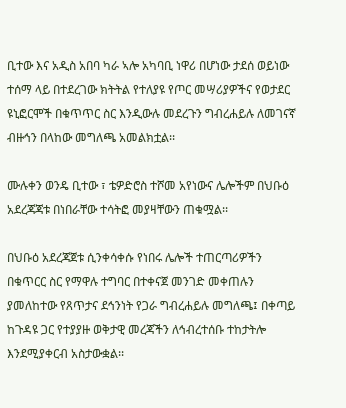ቢተው እና አዲስ አበባ ካራ ኣሎ አካባቢ ነዋሪ በሆነው ታደሰ ወይነው ተሰማ ላይ በተደረገው ክትትል የተለያዩ የጦር መሣሪያዎችና የወታደር ዩኒፎርሞች በቁጥጥር ስር እንዲውሉ መደረጉን ግብረሐይሉ ለመገናኛ ብዙኅን በላከው መግለጫ አመልክቷል፡፡

ሙሉቀን ወንዴ ቢተው ፣ ቴዎድሮስ ተሾመ አየነውና ሌሎችም በህቡዕ አደረጃጃቱ በነበራቸው ተሳትፎ መያዛቸውን ጠቁሟል፡፡

በህቡዕ አደረጃጀቱ ሲንቀሳቀሱ የነበሩ ሌሎች ተጠርጣሪዎችን በቁጥርር ስር የማዋሉ ተግባር በተቀናጀ መንገድ መቀጠሉን ያመለከተው የጸጥታና ደኅንነት የጋራ ግብረሐይሉ መግለጫ፤ በቀጣይ ከጉዳዩ ጋር የተያያዙ ወቅታዊ መረጃችን ለኅብረተሰቡ ተከታትሎ እንደሚያቀርብ አስታውቋል፡፡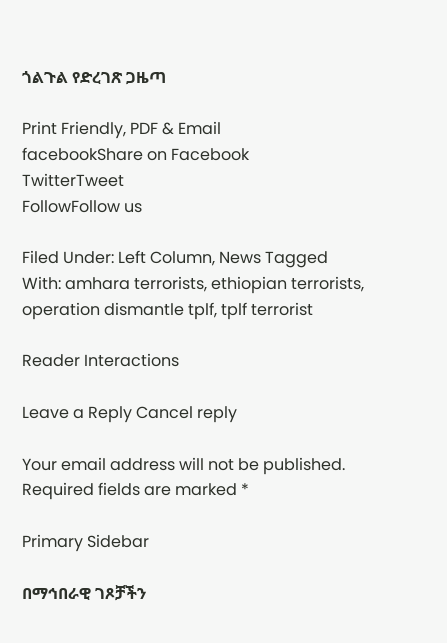ጎልጉል የድረገጽ ጋዜጣ

Print Friendly, PDF & Email
facebookShare on Facebook
TwitterTweet
FollowFollow us

Filed Under: Left Column, News Tagged With: amhara terrorists, ethiopian terrorists, operation dismantle tplf, tplf terrorist

Reader Interactions

Leave a Reply Cancel reply

Your email address will not be published. Required fields are marked *

Primary Sidebar

በማኅበራዊ ገጾቻችን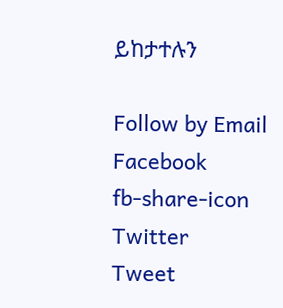ይከታተሉን

Follow by Email
Facebook
fb-share-icon
Twitter
Tweet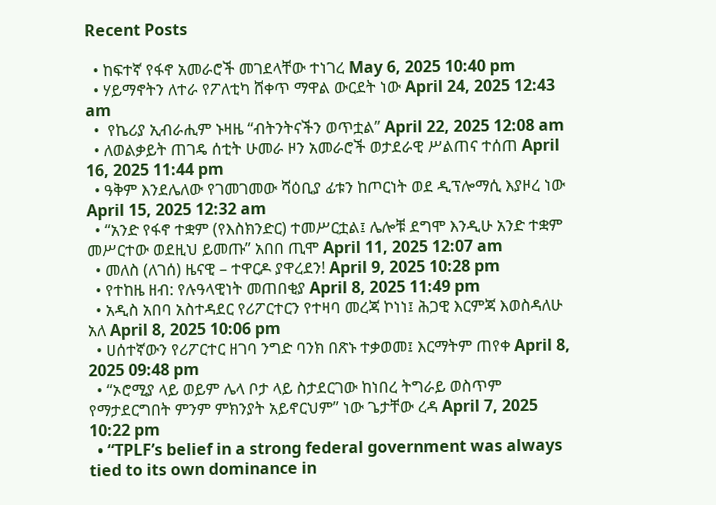Recent Posts

  • ከፍተኛ የፋኖ አመራሮች መገደላቸው ተነገረ May 6, 2025 10:40 pm
  • ሃይማኖትን ለተራ የፖለቲካ ሸቀጥ ማዋል ውርደት ነው April 24, 2025 12:43 am
  •  የኬሪያ ኢብራሒም ኑዛዜ “ብትንትናችን ወጥቷል” April 22, 2025 12:08 am
  • ለወልቃይት ጠገዴ ሰቲት ሁመራ ዞን አመራሮች ወታደራዊ ሥልጠና ተሰጠ April 16, 2025 11:44 pm
  • ዓቅም እንደሌለው የገመገመው ሻዕቢያ ፊቱን ከጦርነት ወደ ዲፕሎማሲ እያዞረ ነው   April 15, 2025 12:32 am
  • “አንድ የፋኖ ተቋም (የእስክንድር) ተመሥርቷል፤ ሌሎቹ ደግሞ እንዲሁ አንድ ተቋም መሥርተው ወደዚህ ይመጡ” አበበ ጢሞ April 11, 2025 12:07 am
  • መለስ (ለገሰ) ዜናዊ – ተዋርዶ ያዋረደን! April 9, 2025 10:28 pm
  • የተከዜ ዘብ: የሉዓላዊነት መጠበቂያ April 8, 2025 11:49 pm
  • አዲስ አበባ አስተዳደር የሪፖርተርን የተዛባ መረጃ ኮነነ፤ ሕጋዊ እርምጃ እወስዳለሁ አለ April 8, 2025 10:06 pm
  • ሀሰተኛውን የሪፖርተር ዘገባ ንግድ ባንክ በጽኑ ተቃወመ፤ እርማትም ጠየቀ April 8, 2025 09:48 pm
  • “ኦሮሚያ ላይ ወይም ሌላ ቦታ ላይ ስታደርገው ከነበረ ትግራይ ወስጥም የማታደርግበት ምንም ምክንያት አይኖርህም” ነው ጌታቸው ረዳ April 7, 2025 10:22 pm
  • “TPLF’s belief in a strong federal government was always tied to its own dominance in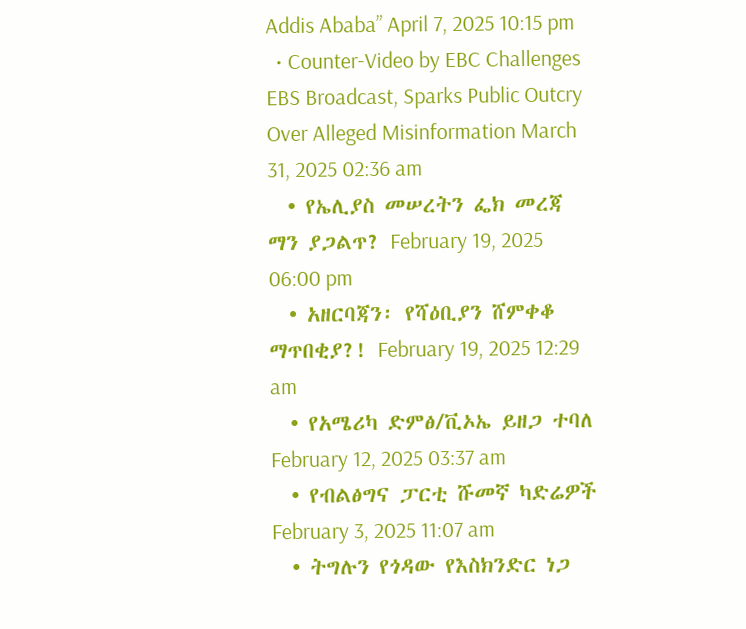Addis Ababa” April 7, 2025 10:15 pm
  • Counter-Video by EBC Challenges EBS Broadcast, Sparks Public Outcry Over Alleged Misinformation March 31, 2025 02:36 am
  • የኤሊያስ መሠረትን ፌክ መረጃ ማን ያጋልጥ? February 19, 2025 06:00 pm
  • አዘርባጃን፡ የሻዕቢያን ሸምቀቆ ማጥበቂያ?! February 19, 2025 12:29 am
  • የአሜሪካ ድምፅ/ቪኦኤ ይዘጋ ተባለ  February 12, 2025 03:37 am
  • የብልፅግና ፓርቲ ሹመኛ ካድሬዎች February 3, 2025 11:07 am
  • ትግሉን የጎዳው የእስክንድር ነጋ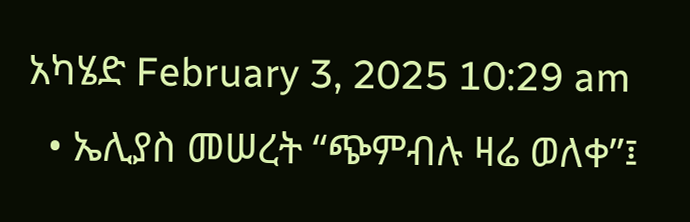አካሄድ February 3, 2025 10:29 am
  • ኤሊያስ መሠረት “ጭምብሉ ዛሬ ወለቀ”፤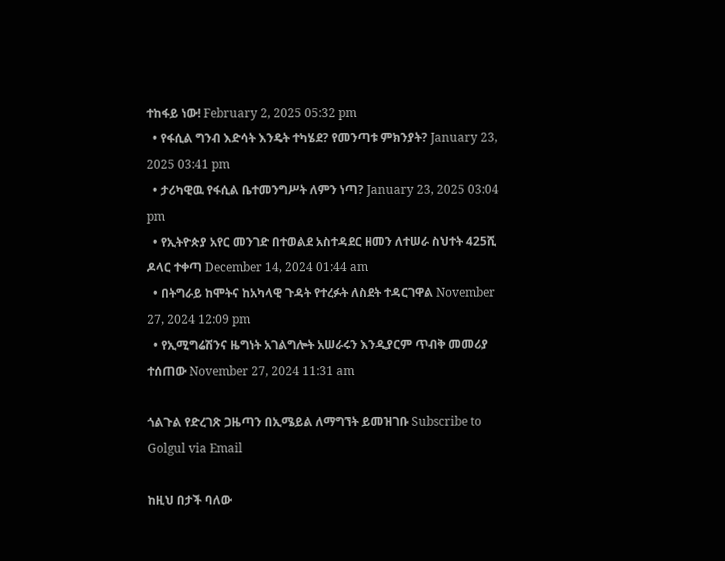ተከፋይ ነው! February 2, 2025 05:32 pm
  • የፋሲል ግንብ እድሳት እንዴት ተካሄደ? የመንጣቱ ምክንያት? January 23, 2025 03:41 pm
  • ታሪካዊዉ የፋሲል ቤተመንግሥት ለምን ነጣ? January 23, 2025 03:04 pm
  • የኢትዮጵያ አየር መንገድ በተወልደ አስተዳደር ዘመን ለተሠራ ስህተት 425ሺ ዶላር ተቀጣ December 14, 2024 01:44 am
  • በትግራይ ከሞትና ከአካላዊ ጉዳት የተረፉት ለስደት ተዳርገዋል November 27, 2024 12:09 pm
  • የኢሚግሬሽንና ዜግነት አገልግሎት አሠራሩን እንዲያርም ጥብቅ መመሪያ ተሰጠው November 27, 2024 11:31 am

ጎልጉል የድረገጽ ጋዜጣን በኢሜይል ለማግኘት ይመዝገቡ Subscribe to Golgul via Email

ከዚህ በታች ባለው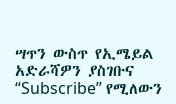ሣጥን ውስጥ የኢሜይል አድራሻዎን ያስገቡና “Subscribe” የሚለውን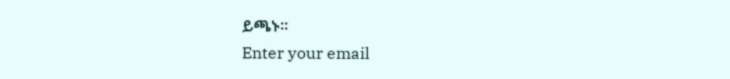ይጫኑ፡፡
Enter your email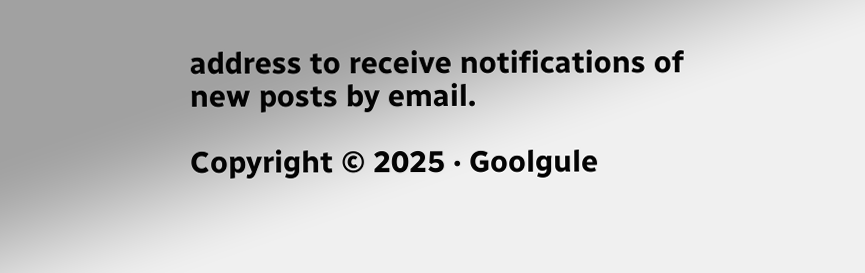address to receive notifications of new posts by email.

Copyright © 2025 · Goolgule